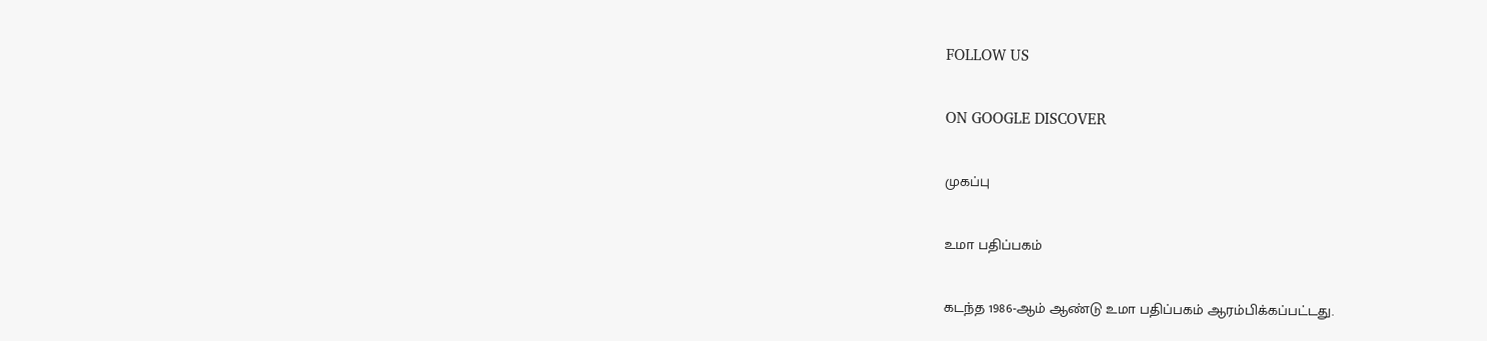FOLLOW US

ON GOOGLE DISCOVER

முகப்பு

உமா பதிப்பகம்

கடந்த 1986-ஆம் ஆண்டு உமா பதிப்பகம் ஆரம்பிக்கப்பட்டது.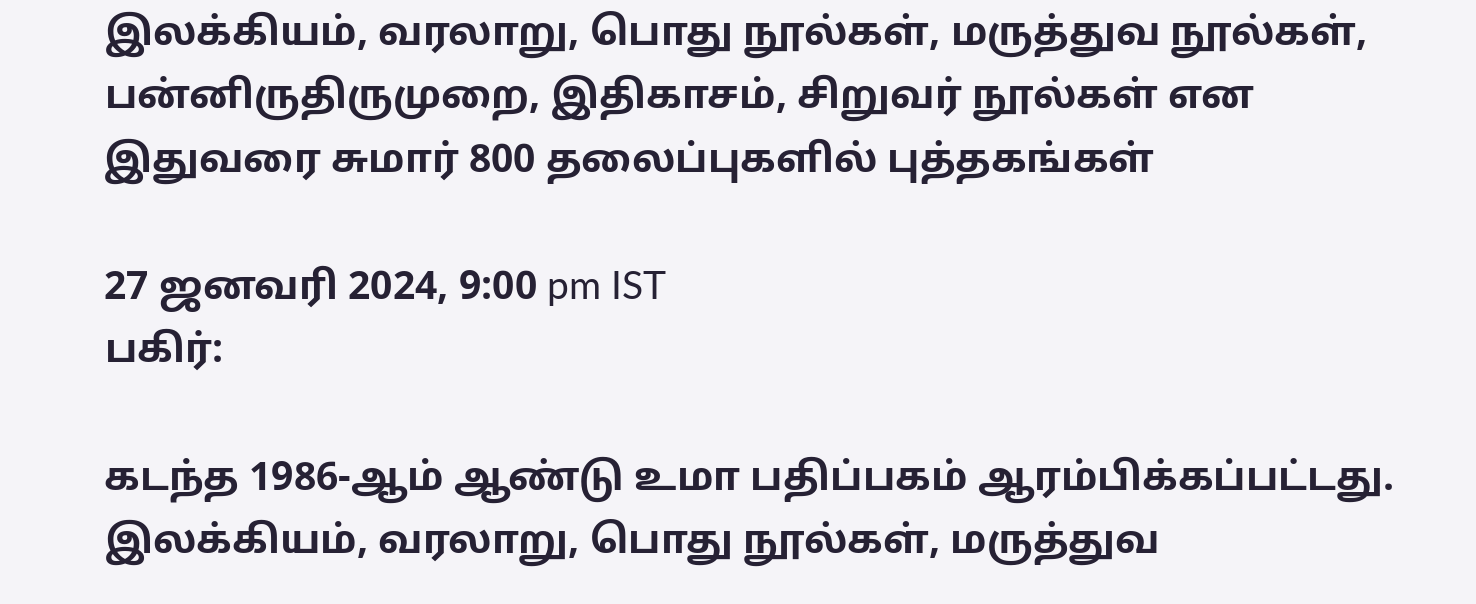இலக்கியம், வரலாறு, பொது நூல்கள், மருத்துவ நூல்கள், பன்னிருதிருமுறை, இதிகாசம், சிறுவர் நூல்கள் என இதுவரை சுமார் 800 தலைப்புகளில் புத்தகங்கள்

27 ஜனவரி 2024, 9:00 pm IST
பகிர்:

கடந்த 1986-ஆம் ஆண்டு உமா பதிப்பகம் ஆரம்பிக்கப்பட்டது. இலக்கியம், வரலாறு, பொது நூல்கள், மருத்துவ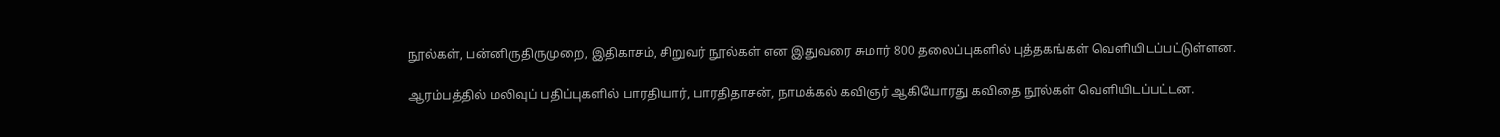நூல்கள், பன்னிருதிருமுறை, இதிகாசம், சிறுவர் நூல்கள் என இதுவரை சுமார் 800 தலைப்புகளில் புத்தகங்கள் வெளியிடப்பட்டுள்ளன.

ஆரம்பத்தில் மலிவுப் பதிப்புகளில் பாரதியார், பாரதிதாசன், நாமக்கல் கவிஞர் ஆகியோரது கவிதை நூல்கள் வெளியிடப்பட்டன.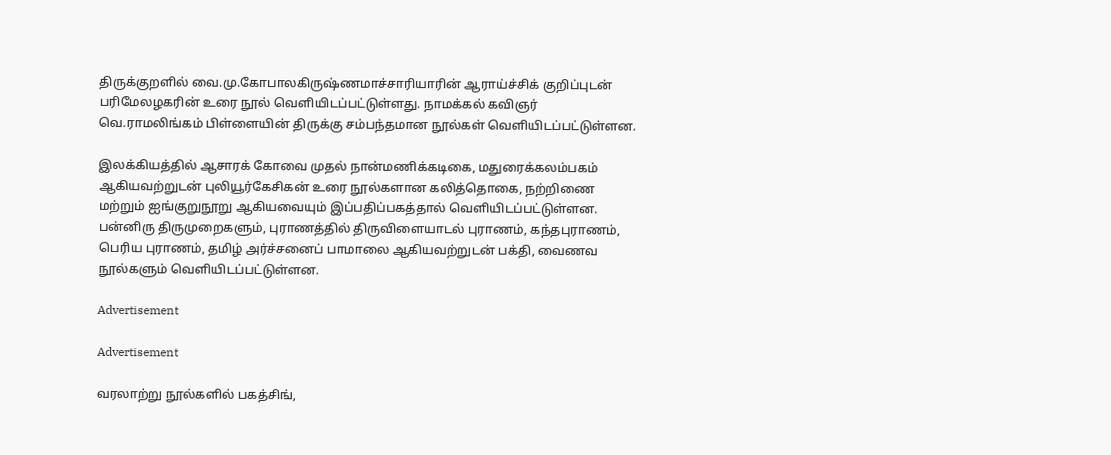திருக்குறளில் வை.மு.கோபாலகிருஷ்ணமாச்சாரியாரின் ஆராய்ச்சிக் குறிப்புடன் பரிமேலழகரின் உரை நூல் வெளியிடப்பட்டுள்ளது. நாமக்கல் கவிஞர் வெ.ராமலிங்கம் பிள்ளையின் திருக்கு சம்பந்தமான நூல்கள் வெளியிடப்பட்டுள்ளன.

இலக்கியத்தில் ஆசாரக் கோவை முதல் நான்மணிக்கடிகை, மதுரைக்கலம்பகம் ஆகியவற்றுடன் புலியூர்கேசிகன் உரை நூல்களான கலித்தொகை, நற்றிணை மற்றும் ஐங்குறுநூறு ஆகியவையும் இப்பதிப்பகத்தால் வெளியிடப்பட்டுள்ளன. பன்னிரு திருமுறைகளும், புராணத்தில் திருவிளையாடல் புராணம், கந்தபுராணம், பெரிய புராணம், தமிழ் அர்ச்சனைப் பாமாலை ஆகியவற்றுடன் பக்தி, வைணவ நூல்களும் வெளியிடப்பட்டுள்ளன.

Advertisement

Advertisement

வரலாற்று நூல்களில் பகத்சிங்,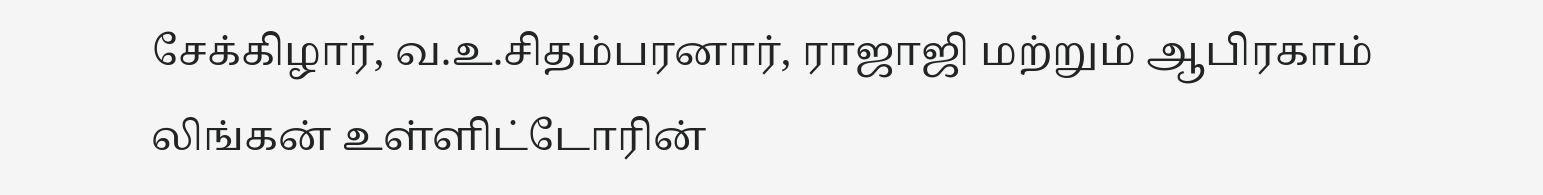சேக்கிழார், வ.உ.சிதம்பரனார், ராஜாஜி மற்றும் ஆபிரகாம் லிங்கன் உள்ளிட்டோரின்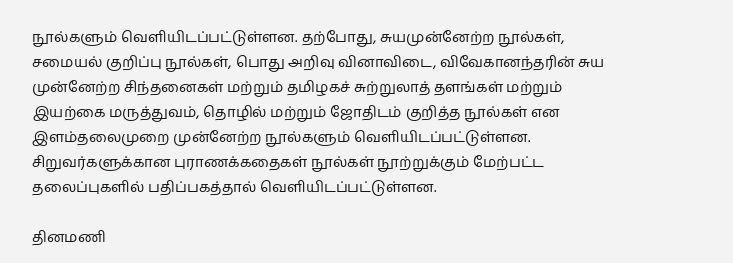நூல்களும் வெளியிடப்பட்டுள்ளன. தற்போது, சுயமுன்னேற்ற நூல்கள், சமையல் குறிப்பு நூல்கள், பொது அறிவு வினாவிடை, விவேகானந்தரின் சுய முன்னேற்ற சிந்தனைகள் மற்றும் தமிழகச் சுற்றுலாத் தளங்கள் மற்றும் இயற்கை மருத்துவம், தொழில் மற்றும் ஜோதிடம் குறித்த நூல்கள் என இளம்தலைமுறை முன்னேற்ற நூல்களும் வெளியிடப்பட்டுள்ளன. சிறுவர்களுக்கான புராணக்கதைகள் நூல்கள் நூற்றுக்கும் மேற்பட்ட தலைப்புகளில் பதிப்பகத்தால் வெளியிடப்பட்டுள்ளன.

தினமணி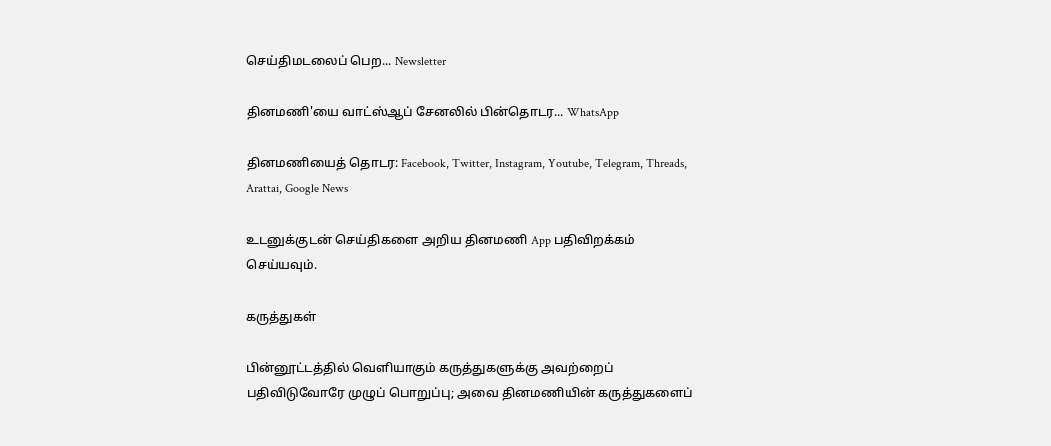செய்திமடலைப் பெற... Newsletter

தினமணி'யை வாட்ஸ்ஆப் சேனலில் பின்தொடர... WhatsApp

தினமணியைத் தொடர: Facebook, Twitter, Instagram, Youtube, Telegram, Threads, Arattai, Google News

உடனுக்குடன் செய்திகளை அறிய தினமணி App பதிவிறக்கம் செய்யவும்.

கருத்துகள்

பின்னூட்டத்தில் வெளியாகும் கருத்துகளுக்கு அவற்றைப் பதிவிடுவோரே முழுப் பொறுப்பு; அவை தினமணியின் கருத்துகளைப்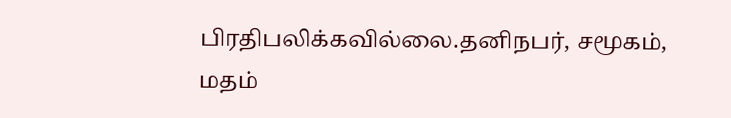பிரதிபலிக்கவில்லை.தனிநபர், சமூகம், மதம்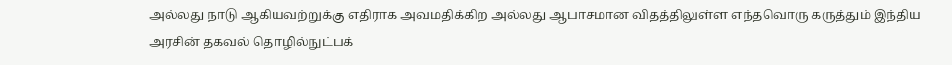அல்லது நாடு ஆகியவற்றுக்கு எதிராக அவமதிக்கிற அல்லது ஆபாசமான விதத்திலுள்ள எந்தவொரு கருத்தும் இந்திய அரசின் தகவல் தொழில்நுட்பக்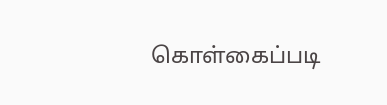கொள்கைப்படி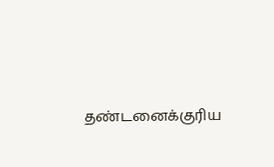தண்டனைக்குரிய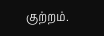குற்றம்.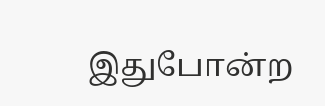இதுபோன்ற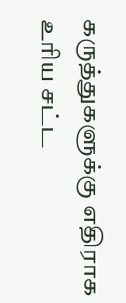கருத்துகளுக்கு எதிராக உரிய சட்ட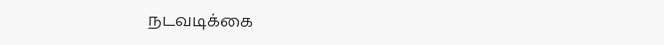நடவடிக்கை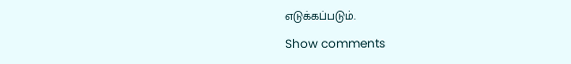எடுக்கப்படும்.

Show comments